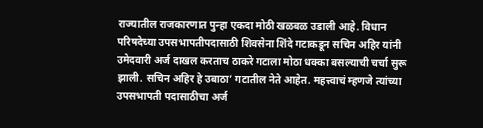राज्यातील राजकारणात पुन्हा एकदा मोठी खळबळ उडाली आहे. विधान परिषदेच्या उपसभापतीपदासाठी शिवसेना शिंदे गटाकडून सचिन अहिर यांनी उमेदवारी अर्ज दाखल करताच ठाकरे गटाला मोठा धक्का बसल्याची चर्चा सुरू झाली. सचिन अहिर हे उबाठा’ गटातील नेते आहेत. महत्त्वाचं म्हणजे त्यांच्या उपसभापती पदासाठीचा अर्ज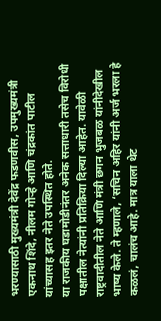भरण्यासाठी मुख्यमंत्री देवेंद्र फडणवीस, उपमुख्यमंत्री एकनाथ शिंदे, नीलम गोऱ्हे आणि चंद्रकांत पाटील यांच्यासह इतर नेते उपस्थित होते.
या राजकीय घडामोडीनंतर अनेक सत्ताधारी तसेच विरोधी पक्षातील नेत्यांनी प्रतिक्रिया दिल्या आहेत. यावेळी राष्ट्रवादीतील नेते आणि मंत्री छगन भुजबळ यांनीदेखील भाष्य केले. ते म्हणाले, ‘सचिन अहिर यांनी अर्ज भरला हे कळलं, चालंच आहे. मात्र याला थेट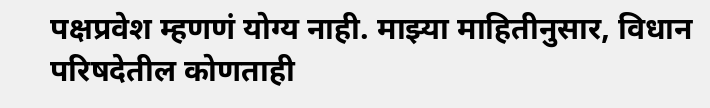पक्षप्रवेश म्हणणं योग्य नाही. माझ्या माहितीनुसार, विधान परिषदेतील कोणताही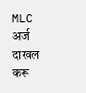MLC अर्ज दाखल करू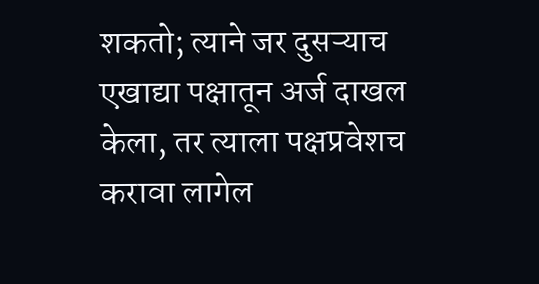शकतो; त्याने जर दुसऱ्याच एखाद्या पक्षातून अर्ज दाखल केला, तर त्याला पक्षप्रवेशच करावा लागेल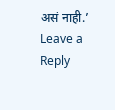असं नाही.’
Leave a Reply